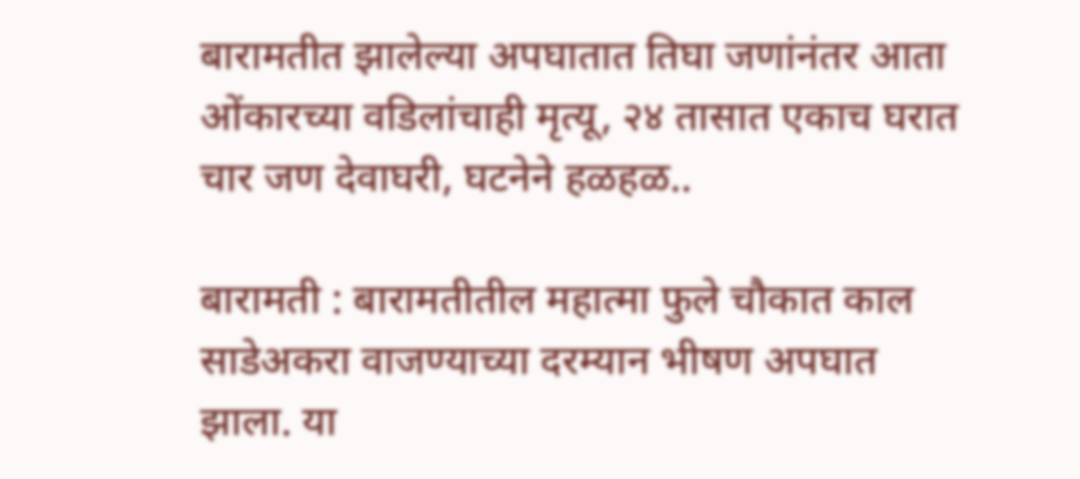बारामतीत झालेल्या अपघातात तिघा जणांनंतर आता ओंकारच्या वडिलांचाही मृत्यू, २४ तासात एकाच घरात चार जण देवाघरी, घटनेने हळहळ..

बारामती : बारामतीतील महात्मा फुले चौकात काल साडेअकरा वाजण्याच्या दरम्यान भीषण अपघात झाला. या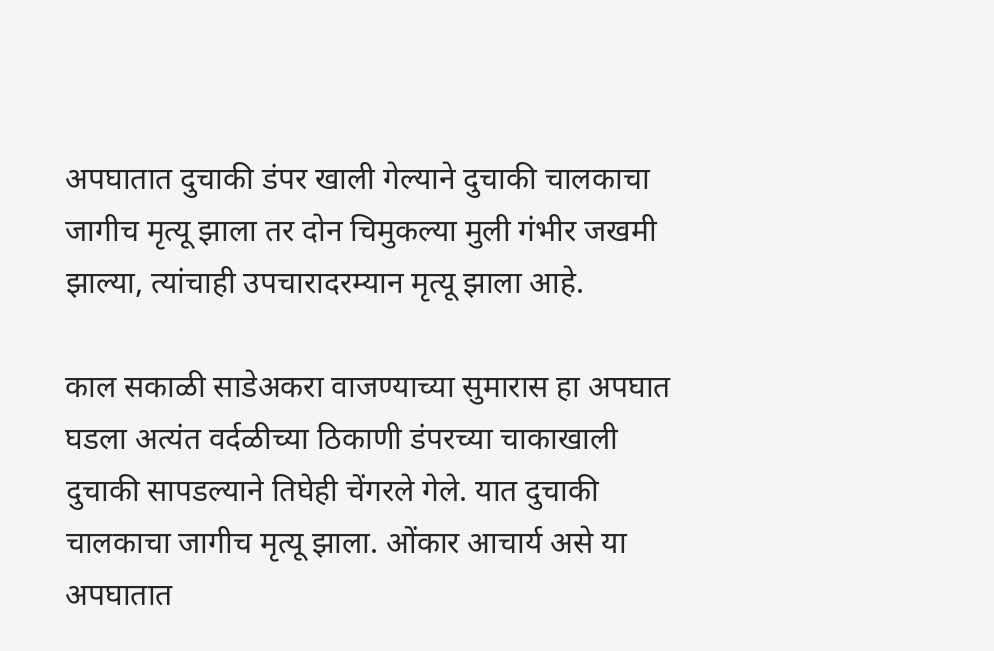अपघातात दुचाकी डंपर खाली गेल्याने दुचाकी चालकाचा जागीच मृत्यू झाला तर दोन चिमुकल्या मुली गंभीर जखमी झाल्या, त्यांचाही उपचारादरम्यान मृत्यू झाला आहे.

काल सकाळी साडेअकरा वाजण्याच्या सुमारास हा अपघात घडला अत्यंत वर्दळीच्या ठिकाणी डंपरच्या चाकाखाली दुचाकी सापडल्याने तिघेही चेंगरले गेले. यात दुचाकी चालकाचा जागीच मृत्यू झाला. ओंकार आचार्य असे या अपघातात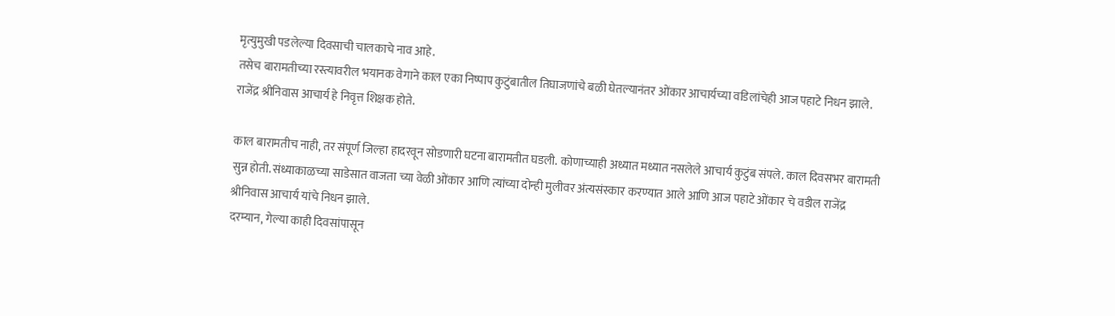मृत्युमुखी पडलेल्या दिवसाची चालकाचे नाव आहे.
तसेच बारामतीच्या रस्त्यावरील भयानक वेगाने काल एका निष्पाप कुटुंबातील तिघाजणांचे बळी घेतल्यानंतर ओंकार आचार्यच्या वडिलांचेही आज पहाटे निधन झाले. राजेंद्र श्रीनिवास आचार्य हे निवृत्त शिक्षक होते.

काल बारामतीच नाही, तर संपूर्ण जिल्हा हादरवून सोडणारी घटना बारामतीत घडली. कोणाच्याही अध्यात मध्यात नसलेले आचार्य कुटुंब संपले. काल दिवसभर बारामती सुन्न होती. संध्याकाळच्या साडेसात वाजता च्या वेळी ओंकार आणि त्यांच्या दोन्ही मुलीवर अंत्यसंस्कार करण्यात आले आणि आज पहाटे ओंकार चे वडील राजेंद्र श्रीनिवास आचार्य यांचे निधन झाले.
दरम्यान, गेल्या काही दिवसांपासून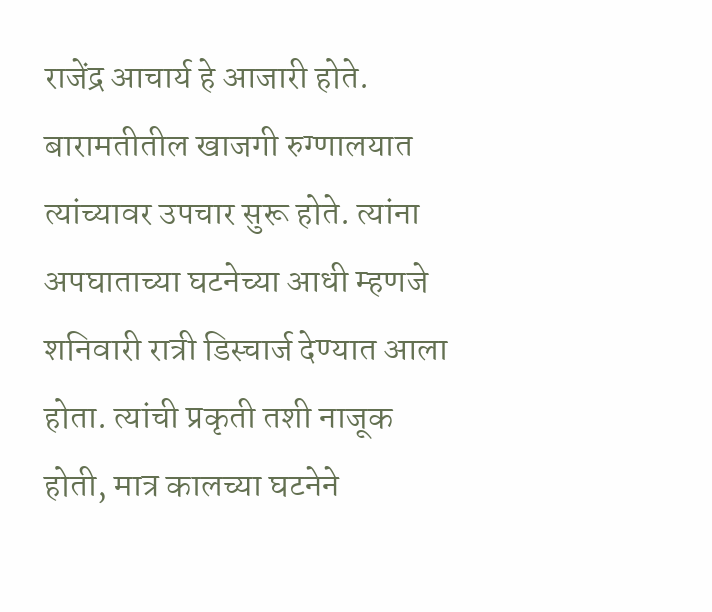राजेंद्र आचार्य हे आजारी होते. बारामतीतील खाजगी रुग्णालयात त्यांच्यावर उपचार सुरू होते. त्यांना अपघाताच्या घटनेच्या आधी म्हणजे शनिवारी रात्री डिस्चार्ज देण्यात आला होता. त्यांची प्रकृती तशी नाजूक होती, मात्र कालच्या घटनेने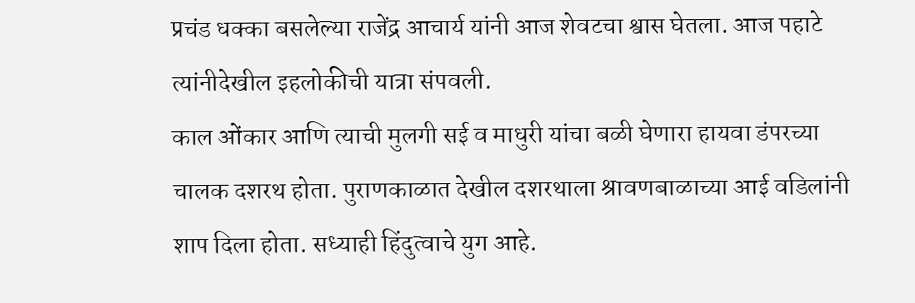प्रचंड धक्का बसलेल्या राजेंद्र आचार्य यांनी आज शेवटचा श्वास घेतला. आज पहाटे त्यांनीदेखील इहलोकीची यात्रा संपवली.
काल ओंकार आणि त्याची मुलगी सई व माधुरी यांचा बळी घेणारा हायवा डंपरच्या चालक दशरथ होता. पुराणकाळात देखील दशरथाला श्रावणबाळाच्या आई वडिलांनी शाप दिला होता. सध्याही हिंदुत्वाचे युग आहे.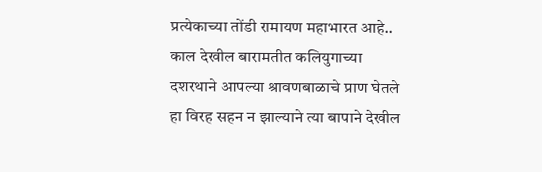प्रत्येकाच्या तोंडी रामायण महाभारत आहे.. काल देखील बारामतीत कलियुगाच्या दशरथाने आपल्या श्रावणबाळाचे प्राण घेतले हा विरह सहन न झाल्याने त्या बापाने देखील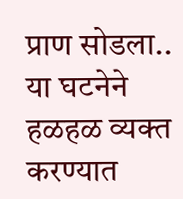प्राण सोडला.. या घटनेने हळहळ व्यक्त करण्यात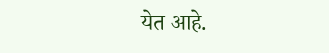येत आहे.